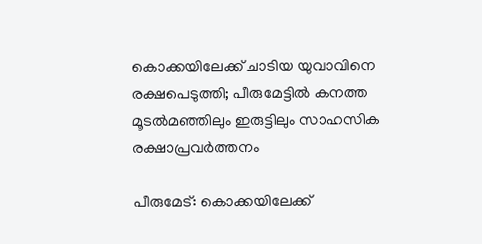കൊക്കയിലേക്ക് ചാടിയ യുവാവിനെ രക്ഷപെടുത്തി; പീരുമേട്ടിൽ കനത്ത മൂടൽമഞ്ഞിലും ഇരുട്ടിലും സാഹസിക രക്ഷാപ്രവർത്തനം

പീരുമേട്: കൊക്കയിലേക്ക്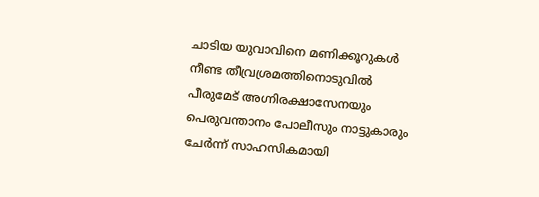ചാടിയ യുവാവിനെ മണിക്കൂറുകൾ നീണ്ട തീവ്രശ്രമത്തിനൊടുവിൽ പീരുമേട് അഗ്നിരക്ഷാസേനയും പെരുവന്താനം പോലീസും നാട്ടുകാരും ചേർന്ന് സാഹസികമായി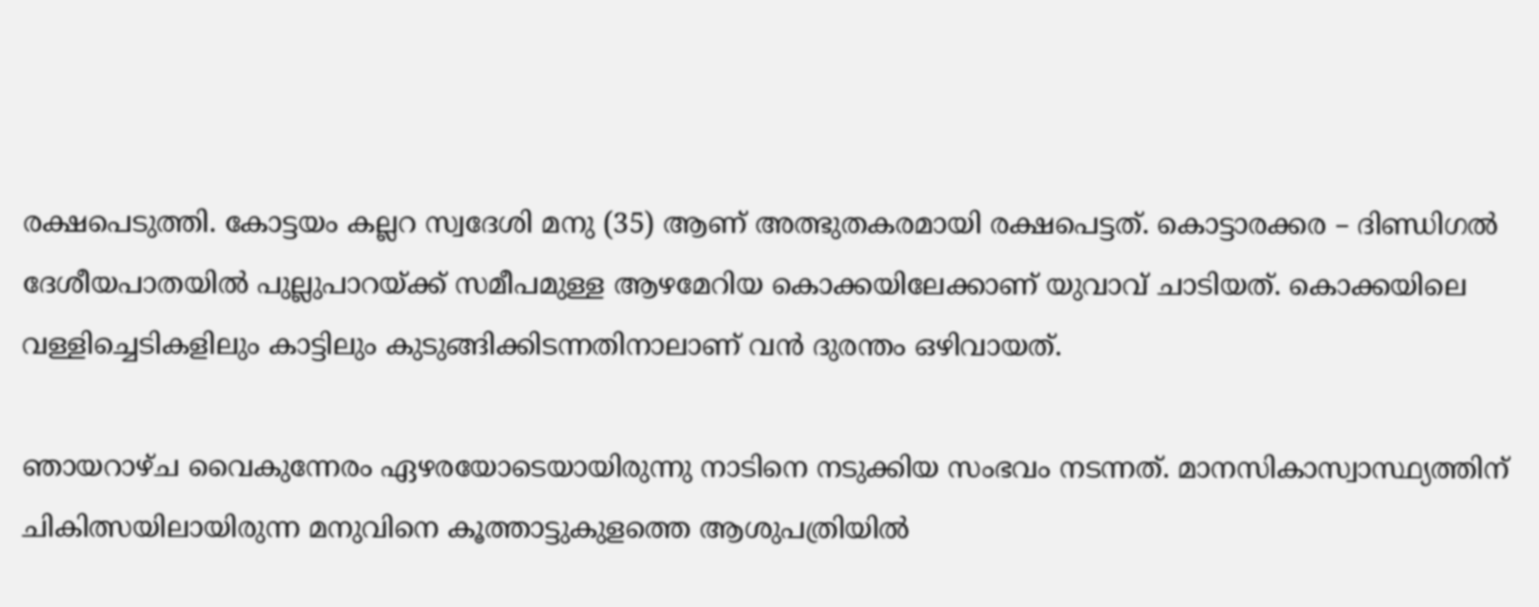രക്ഷപെടുത്തി. കോട്ടയം കല്ലറ സ്വദേശി മനു (35) ആണ് അത്ഭുതകരമായി രക്ഷപെട്ടത്. കൊട്ടാരക്കര – ദിണ്ഡിഗൽ ദേശീയപാതയിൽ പുല്ലുപാറയ്ക്ക് സമീപമുള്ള ആഴമേറിയ കൊക്കയിലേക്കാണ് യുവാവ് ചാടിയത്. കൊക്കയിലെ വള്ളിച്ചെടികളിലും കാട്ടിലും കുടുങ്ങിക്കിടന്നതിനാലാണ് വൻ ദുരന്തം ഒഴിവായത്.

ഞായറാഴ്ച വൈകുന്നേരം ഏഴരയോടെയായിരുന്നു നാടിനെ നടുക്കിയ സംഭവം നടന്നത്. മാനസികാസ്വാസ്ഥ്യത്തിന് ചികിത്സയിലായിരുന്ന മനുവിനെ കൂത്താട്ടുകുളത്തെ ആശുപത്രിയിൽ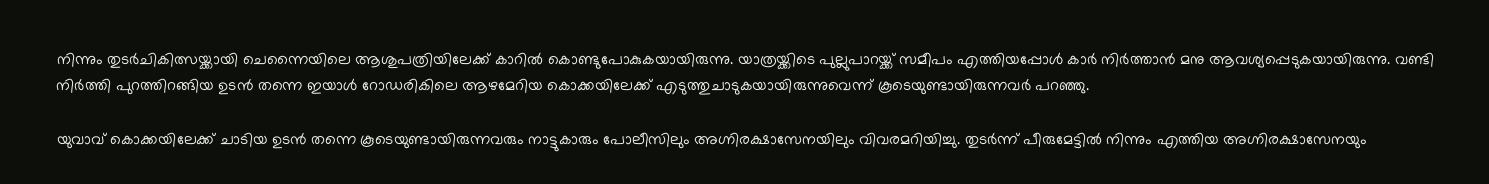നിന്നും തുടർചികിത്സയ്ക്കായി ചെന്നൈയിലെ ആശുപത്രിയിലേക്ക് കാറിൽ കൊണ്ടുപോകുകയായിരുന്നു. യാത്രയ്ക്കിടെ പുല്ലുപാറയ്ക്ക് സമീപം എത്തിയപ്പോൾ കാർ നിർത്താൻ മനു ആവശ്യപ്പെടുകയായിരുന്നു. വണ്ടി നിർത്തി പുറത്തിറങ്ങിയ ഉടൻ തന്നെ ഇയാൾ റോഡരികിലെ ആഴമേറിയ കൊക്കയിലേക്ക് എടുത്തുചാടുകയായിരുന്നുവെന്ന് കൂടെയുണ്ടായിരുന്നവർ പറഞ്ഞു.

യുവാവ് കൊക്കയിലേക്ക് ചാടിയ ഉടൻ തന്നെ കൂടെയുണ്ടായിരുന്നവരും നാട്ടുകാരും പോലീസിലും അഗ്നിരക്ഷാസേനയിലും വിവരമറിയിച്ചു. തുടർന്ന് പീരുമേട്ടിൽ നിന്നും എത്തിയ അഗ്നിരക്ഷാസേനയും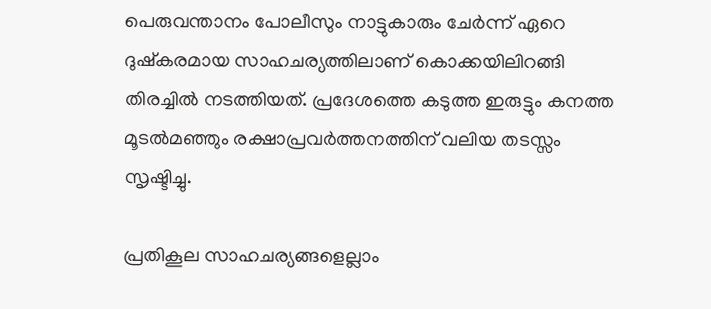പെരുവന്താനം പോലീസും നാട്ടുകാരും ചേർന്ന് ഏറെ ദുഷ്കരമായ സാഹചര്യത്തിലാണ് കൊക്കയിലിറങ്ങി തിരച്ചിൽ നടത്തിയത്. പ്രദേശത്തെ കടുത്ത ഇരുട്ടും കനത്ത മൂടൽമഞ്ഞും രക്ഷാപ്രവർത്തനത്തിന് വലിയ തടസ്സം സൃഷ്ടിച്ചു.

പ്രതികൂല സാഹചര്യങ്ങളെല്ലാം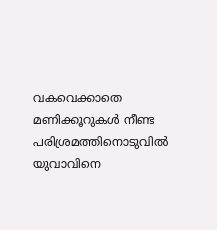വകവെക്കാതെ മണിക്കൂറുകൾ നീണ്ട പരിശ്രമത്തിനൊടുവിൽ യുവാവിനെ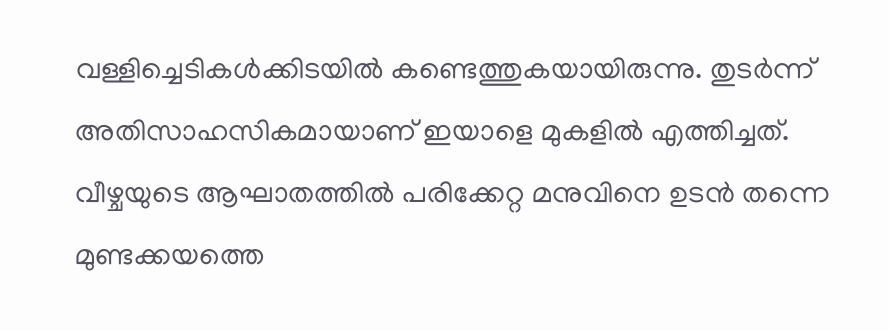വള്ളിച്ചെടികൾക്കിടയിൽ കണ്ടെത്തുകയായിരുന്നു. തുടർന്ന് അതിസാഹസികമായാണ് ഇയാളെ മുകളിൽ എത്തിച്ചത്. വീഴ്ചയുടെ ആഘാതത്തിൽ പരിക്കേറ്റ മനുവിനെ ഉടൻ തന്നെ മുണ്ടക്കയത്തെ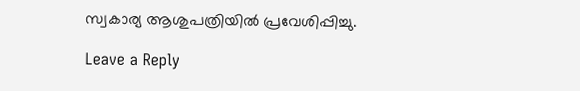സ്വകാര്യ ആശുപത്രിയിൽ പ്രവേശിപ്പിച്ചു.

Leave a Reply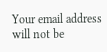Your email address will not be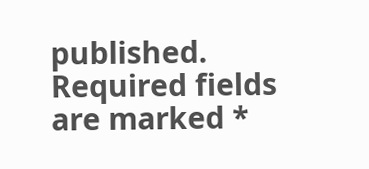published. Required fields are marked *